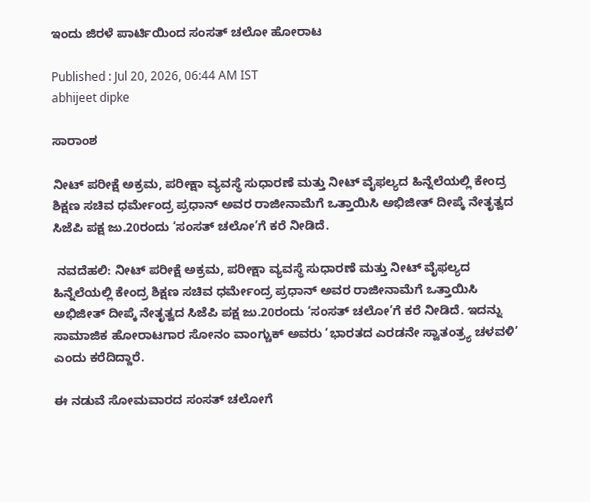ಇಂದು ಜಿರಳೆ ಪಾರ್ಟಿಯಿಂದ ಸಂಸತ್‌ ಚಲೋ ಹೋರಾಟ

Published : Jul 20, 2026, 06:44 AM IST
abhijeet dipke

ಸಾರಾಂಶ

ನೀಟ್‌ ಪರೀಕ್ಷೆ ಅಕ್ರಮ, ಪರೀಕ್ಷಾ ವ್ಯವಸ್ಥೆ ಸುಧಾರಣೆ ಮತ್ತು ನೀಟ್‌ ವೈಫಲ್ಯದ ಹಿನ್ನೆಲೆಯಲ್ಲಿ ಕೇಂದ್ರ ಶಿಕ್ಷಣ ಸಚಿವ ಧರ್ಮೇಂದ್ರ ಪ್ರಧಾನ್‌ ಅವರ ರಾಜೀನಾಮೆಗೆ ಒತ್ತಾಯಿಸಿ ಅಭಿಜೀತ್‌ ದೀಪ್ಕೆ ನೇತೃತ್ವದ ಸಿಜೆಪಿ ಪಕ್ಷ ಜು.20ರಂದು ‘ಸಂಸತ್‌ ಚಲೋ’ಗೆ ಕರೆ ನೀಡಿದೆ.

 ನವದೆಹಲಿ: ನೀಟ್‌ ಪರೀಕ್ಷೆ ಅಕ್ರಮ, ಪರೀಕ್ಷಾ ವ್ಯವಸ್ಥೆ ಸುಧಾರಣೆ ಮತ್ತು ನೀಟ್‌ ವೈಫಲ್ಯದ ಹಿನ್ನೆಲೆಯಲ್ಲಿ ಕೇಂದ್ರ ಶಿಕ್ಷಣ ಸಚಿವ ಧರ್ಮೇಂದ್ರ ಪ್ರಧಾನ್‌ ಅವರ ರಾಜೀನಾಮೆಗೆ ಒತ್ತಾಯಿಸಿ ಅಭಿಜೀತ್‌ ದೀಪ್ಕೆ ನೇತೃತ್ವದ ಸಿಜೆಪಿ ಪಕ್ಷ ಜು.20ರಂದು ‘ಸಂಸತ್‌ ಚಲೋ’ಗೆ ಕರೆ ನೀಡಿದೆ. ಇದನ್ನು ಸಾಮಾಜಿಕ ಹೋರಾಟಗಾರ ಸೋನಂ ವಾಂಗ್ಚುಕ್‌ ಅವರು ‘ಭಾರತದ ಎರಡನೇ ಸ್ವಾತಂತ್ರ್ಯ ಚಳವಳಿ’ ಎಂದು ಕರೆದಿದ್ದಾರೆ.

ಈ ನಡುವೆ ಸೋಮವಾರದ ಸಂಸತ್‌ ಚಲೋಗೆ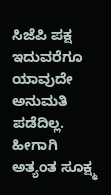ಸಿಜೆಪಿ ಪಕ್ಷ ಇದುವರೆಗೂ ಯಾವುದೇ ಅನುಮತಿ ಪಡೆದಿಲ್ಲ. ಹೀಗಾಗಿ ಅತ್ಯಂತ ಸೂಕ್ಷ್ಮ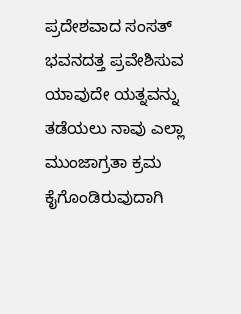ಪ್ರದೇಶವಾದ ಸಂಸತ್‌ ಭವನದತ್ತ ಪ್ರವೇಶಿಸುವ ಯಾವುದೇ ಯತ್ನವನ್ನು ತಡೆಯಲು ನಾವು ಎಲ್ಲಾ ಮುಂಜಾಗ್ರತಾ ಕ್ರಮ ಕೈಗೊಂಡಿರುವುದಾಗಿ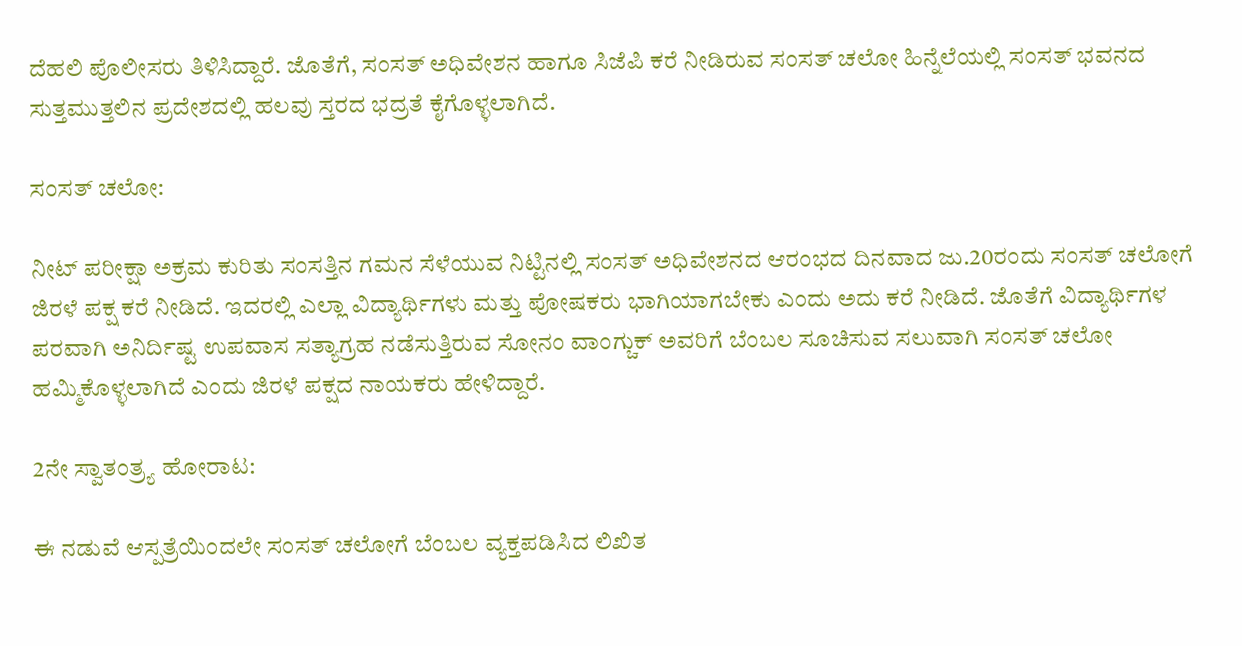ದೆಹಲಿ ಪೊಲೀಸರು ತಿಳಿಸಿದ್ದಾರೆ. ಜೊತೆಗೆ, ಸಂಸತ್‌ ಅಧಿವೇಶನ ಹಾಗೂ ಸಿಜೆಪಿ ಕರೆ ನೀಡಿರುವ ಸಂಸತ್‌ ಚಲೋ ಹಿನ್ನೆಲೆಯಲ್ಲಿ ಸಂಸತ್‌ ಭವನದ ಸುತ್ತಮುತ್ತಲಿನ ಪ್ರದೇಶದಲ್ಲಿ ಹಲವು ಸ್ತರದ ಭದ್ರತೆ ಕೈಗೊಳ್ಳಲಾಗಿದೆ.

ಸಂಸತ್‌ ಚಲೋ:

ನೀಟ್‌ ಪರೀಕ್ಷಾ ಅಕ್ರಮ ಕುರಿತು ಸಂಸತ್ತಿನ ಗಮನ ಸೆಳೆಯುವ ನಿಟ್ಟಿನಲ್ಲಿ ಸಂಸತ್‌ ಅಧಿವೇಶನದ ಆರಂಭದ ದಿನವಾದ ಜು.20ರಂದು ಸಂಸತ್‌ ಚಲೋಗೆ ಜಿರಳೆ ಪಕ್ಷ ಕರೆ ನೀಡಿದೆ. ಇದರಲ್ಲಿ ಎಲ್ಲಾ ವಿದ್ಯಾರ್ಥಿಗಳು ಮತ್ತು ಪೋಷಕರು ಭಾಗಿಯಾಗಬೇಕು ಎಂದು ಅದು ಕರೆ ನೀಡಿದೆ. ಜೊತೆಗೆ ವಿದ್ಯಾರ್ಥಿಗಳ ಪರವಾಗಿ ಅನಿರ್ದಿಷ್ಟ ಉಪವಾಸ ಸತ್ಯಾಗ್ರಹ ನಡೆಸುತ್ತಿರುವ ಸೋನಂ ವಾಂಗ್ಚುಕ್‌ ಅವರಿಗೆ ಬೆಂಬಲ ಸೂಚಿಸುವ ಸಲುವಾಗಿ ಸಂಸತ್‌ ಚಲೋ ಹಮ್ಮಿಕೊಳ್ಳಲಾಗಿದೆ ಎಂದು ಜಿರಳೆ ಪಕ್ಷದ ನಾಯಕರು ಹೇಳಿದ್ದಾರೆ.

2ನೇ ಸ್ವಾತಂತ್ರ್ಯ ಹೋರಾಟ:

ಈ ನಡುವೆ ಆಸ್ಪತ್ರೆಯಿಂದಲೇ ಸಂಸತ್‌ ಚಲೋಗೆ ಬೆಂಬಲ ವ್ಯಕ್ತಪಡಿಸಿದ ಲಿಖಿತ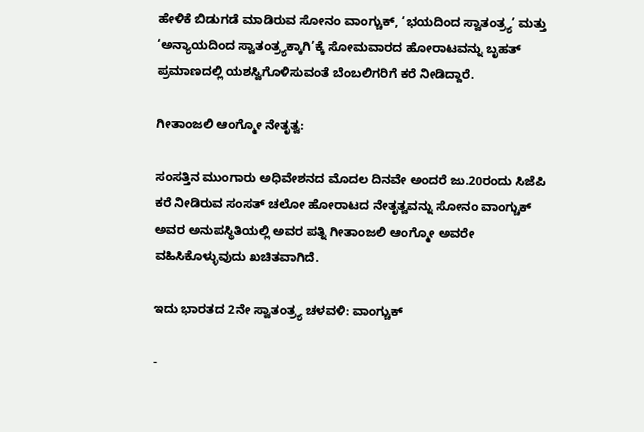ಹೇಳಿಕೆ ಬಿಡುಗಡೆ ಮಾಡಿರುವ ಸೋನಂ ವಾಂಗ್ಚುಕ್‌, ‘ಭಯದಿಂದ ಸ್ವಾತಂತ್ರ್ಯ’ ಮತ್ತು ‘ಅನ್ಯಾಯದಿಂದ ಸ್ವಾತಂತ್ರ್ಯಕ್ಕಾಗಿ’ಕ್ಕೆ ಸೋಮವಾರದ ಹೋರಾಟವನ್ನು ಬೃಹತ್‌ ಪ್ರಮಾಣದಲ್ಲಿ ಯಶಸ್ವಿಗೊಳಿಸುವಂತೆ ಬೆಂಬಲಿಗರಿಗೆ ಕರೆ ನೀಡಿದ್ದಾರೆ.

ಗೀತಾಂಜಲಿ ಆಂಗ್ಮೋ ನೇತೃತ್ವ:

ಸಂಸತ್ತಿನ ಮುಂಗಾರು ಅಧಿವೇಶನದ ಮೊದಲ ದಿನವೇ ಅಂದರೆ ಜು.20ರಂದು ಸಿಜೆಪಿ ಕರೆ ನೀಡಿರುವ ಸಂಸತ್‌ ಚಲೋ ಹೋರಾಟದ ನೇತೃತ್ವವನ್ನು ಸೋನಂ ವಾಂಗ್ಚುಕ್‌ ಅವರ ಅನುಪಸ್ಥಿತಿಯಲ್ಲಿ ಅವರ ಪತ್ನಿ ಗೀತಾಂಜಲಿ ಆಂಗ್ಮೋ ಅವರೇ ವಹಿಸಿಕೊಳ್ಳುವುದು ಖಚಿತವಾಗಿದೆ.

ಇದು ಭಾರತದ 2ನೇ ಸ್ವಾತಂತ್ರ್ಯ ಚಳವಳಿ: ವಾಂಗ್ಚುಕ್‌

-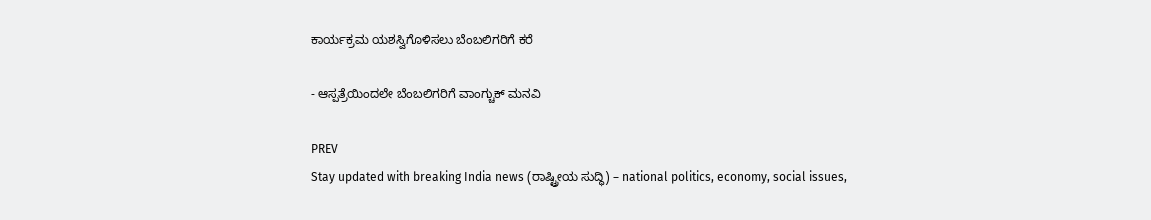ಕಾರ್ಯಕ್ರಮ ಯಶಸ್ವಿಗೊಳಿಸಲು ಬೆಂಬಲಿಗರಿಗೆ ಕರೆ

- ಆಸ್ಪತ್ರೆಯಿಂದಲೇ ಬೆಂಬಲಿಗರಿಗೆ ವಾಂಗ್ಚುಕ್‌ ಮನವಿ

PREV
Stay updated with breaking India news (ರಾಷ್ಟ್ರೀಯ ಸುದ್ಧಿ) – national politics, economy, social issues,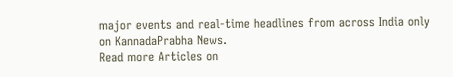major events and real‑time headlines from across India only on KannadaPrabha News.
Read more Articles on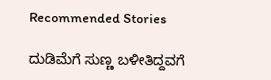Recommended Stories

ದುಡಿಮೆಗೆ ಸುಣ್ಣ ಬಳೀತಿದ್ದವಗೆ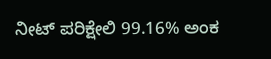ನೀಟ್‌ ಪರಿಕ್ಷೇಲಿ 99.16% ಅಂಕ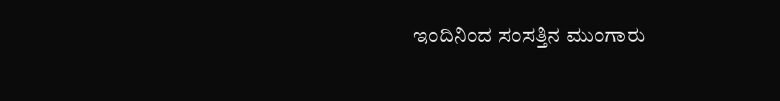ಇಂದಿನಿಂದ ಸಂಸತ್ತಿನ ಮುಂಗಾರು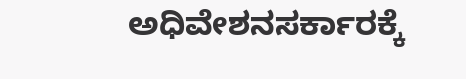ಅಧಿವೇಶನಸರ್ಕಾರಕ್ಕೆ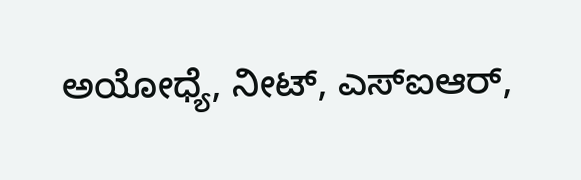ಅಯೋಧ್ಯೆ, ನೀಟ್‌, ಎಸ್‌ಐಆರ್‌,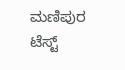ಮಣಿಪುರ ಟೆಸ್ಟ್‌